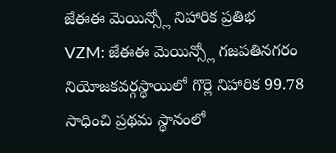జేఈఈ మెయిన్స్లో నిహారిక ప్రతిభ
VZM: జేఈఈ మెయిన్స్లో గజపతినగరం నియోజకవర్గస్థాయిలో గొర్లె నిహారిక 99.78 సాధించి ప్రథమ స్థానంలో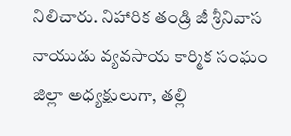నిలిచారు. నిహారిక తండ్రి జీ శ్రీనివాస నాయుడు వ్యవసాయ కార్మిక సంఘం జిల్లా అధ్యక్షులుగా, తల్లి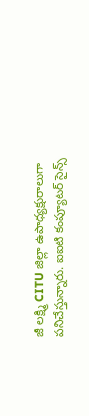జీ లక్ష్మి CITU జిల్లా ఉపాధ్యక్షురాలుగా పనిచేస్తున్నారు. ఐఐటి కంప్యూటర్ సైన్స్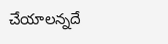చేయాలన్నదే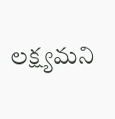లక్ష్యమని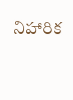నిహారిక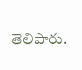తెలిపారు.